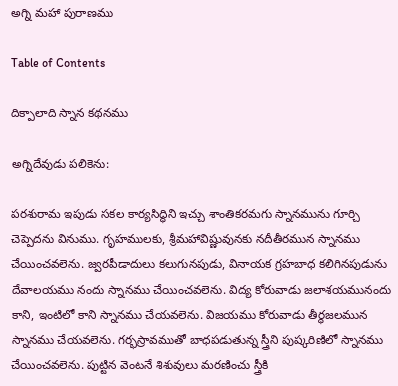అగ్ని మహా పురాణము

Table of Contents

దిక్పాలాది స్నాన కథనము

అగ్నిదేవుడు పలికెను:

పరశురామ ఇపుడు సకల కార్యసిద్ధిని ఇచ్చు శాంతికరమగు స్నానమును గూర్చి చెప్పెదను వినుము. గృహములకు, శ్రీమహావిష్ణువునకు నదీతీరమున స్నానము చేయించవలెను. జ్వరపీడాదులు కలుగునపుడు, వినాయక గ్రహబాధ కలిగినపుడును దేవాలయము నందు స్నానము చేయించవలెను. విద్య కోరువాడు జలాశయమునందు కాని, ఇంటిలో కాని స్నానము చేయవలెను. విజయము కోరువాడు తీర్థజలమున స్నానము చేయవలెను. గర్భస్రావముతో బాధపడుతున్న స్త్రీని పుష్కరిణిలో స్నానము చేయించవలెను. పుట్టిన వెంటనే శిశువులు మరణించు స్త్రీకి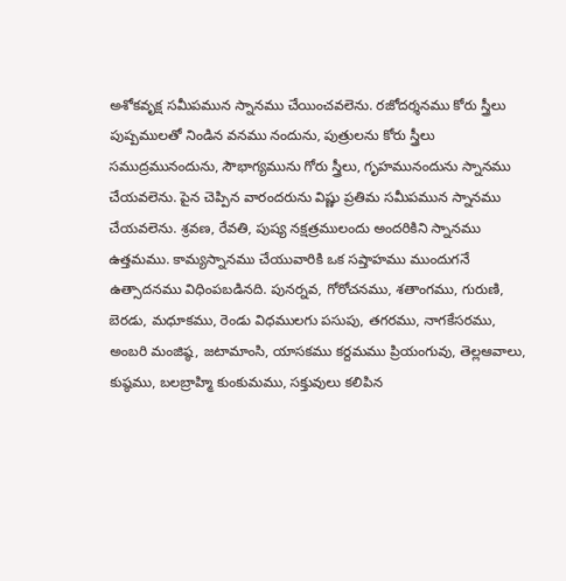అశోకవృక్ష సమీపమున స్నానము చేయించవలెను. రజోదర్శనము కోరు స్త్రీలు పుష్పములతో నిండిన వనము నందును, పుత్రులను కోరు స్త్రీలు సముద్రమునందును, సౌభాగ్యమును గోరు స్త్రీలు, గృహమునందును స్నానము చేయవలెను. పైన చెప్పిన వారందరును విష్ణు ప్రతిమ సమీపమున స్నానము చేయవలెను. శ్రవణ, రేవతి, పుష్య నక్షత్రములందు అందరికిని స్నానము ఉత్తమము. కామ్యస్నానము చేయువారికి ఒక సప్తాహము ముందుగనే ఉత్సాదనము విధింపబడినది. పునర్నవ, గోరోచనము, శతాంగము, గురుణి, బెరడు, మధూకము, రెండు విధములగు పసుపు, తగరము, నాగకేసరము, అంబరి మంజిష్ఠ, జటామాంసి, యాసకము కర్దమము ప్రియంగువు, తెల్లఆవాలు, కుష్ఠము, బలబ్రాహ్మి కుంకుమము, సక్తువులు కలిపిన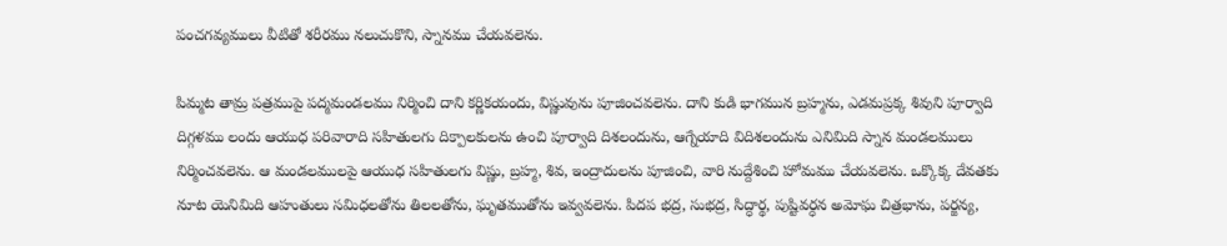పంచగవ్యములు వీటితో శరీరము నలుచుకొని, స్నానము చేయవలెను.

పిమ్మట తామ్ర పత్రముపై పద్మమండలము నిర్మించి దాని కర్ణికయందు, విష్ణువును పూజించవలెను. దాని కుడి భాగమున బ్రహ్మను, ఎడమప్రక్క శివుని పూర్వాది దిగ్గళము లందు ఆయుధ పరివారాది సహితులగు దిక్పాలకులను ఉంచి పూర్వాది దిశలందును, ఆగ్నేయాది విదిశలందును ఎనిమిది స్నాన మండలములు నిర్మించవలెను. ఆ మండలములపై ఆయుధ సహితులగు విష్ణు, బ్రహ్మ, శివ, ఇంద్రాదులను పూజించి, వారి నుద్దేశించి హోమము చేయవలెను. ఒక్కొక్క దేవతకు నూట యెనిమిది ఆహుతులు సమిధలతోను తిలలతోను, ఘృతముతోను ఇవ్వవలెను. పిదప భద్ర, సుభద్ర, సిద్ధార్థ, పుష్టివర్ధన అమోఘ చిత్రభాను, పర్జన్య,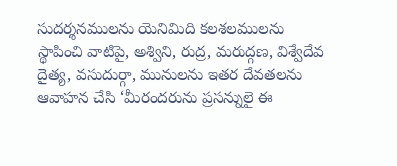సుదర్శనములను యెనిమిది కలశలములను స్థాపించి వాటిపై, అశ్విని, రుద్ర, మరుద్గణ, విశ్వేదేవ దైత్య, వసుదుర్గా, మునులను ఇతర దేవతలను ఆవాహన చేసి ‘మీరందరును ప్రసన్నులై ఈ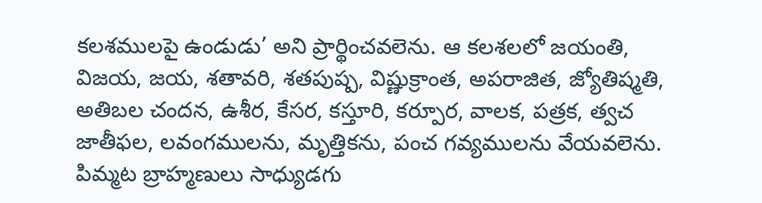కలశములపై ఉండుడు’ అని ప్రార్థించవలెను. ఆ కలశలలో జయంతి, విజయ, జయ, శతావరి, శతపుష్ప, విష్ణుక్రాంత, అపరాజిత, జ్యోతిష్మతి, అతిబల చందన, ఉశీర, కేసర, కస్తూరి, కర్పూర, వాలక, పత్రక, త్వచ జాతీఫల, లవంగములను, మృత్తికను, పంచ గవ్యములను వేయవలెను. పిమ్మట బ్రాహ్మణులు సాధ్యుడగు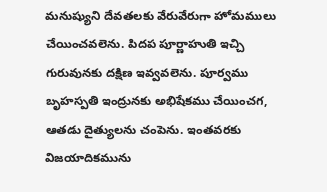మనుష్యుని దేవతలకు వేరువేరుగా హోమములు చేయించవలెను. పిదప పూర్ణాహుతి ఇచ్చి గురువునకు దక్షిణ ఇవ్వవలెను. పూర్వము బృహస్పతి ఇంద్రునకు అభిషేకము చేయించగ, ఆతడు దైత్యులను చంపెను. ఇంతవరకు విజయాదికమును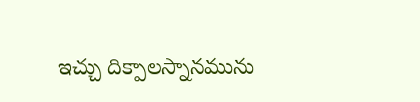ఇచ్చు దిక్పాలస్నానమును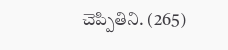చెప్పితిని. (265)